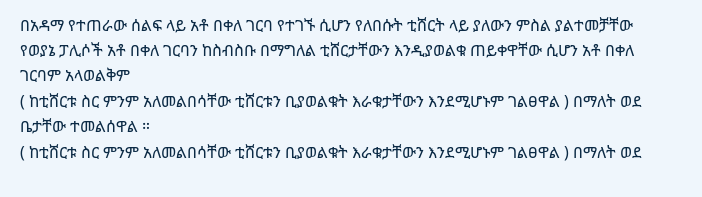በአዳማ የተጠራው ሰልፍ ላይ አቶ በቀለ ገርባ የተገኙ ሲሆን የለበሱት ቲሸርት ላይ ያለውን ምስል ያልተመቻቸው የወያኔ ፓሊሶች አቶ በቀለ ገርባን ከስብስቡ በማግለል ቲሸርታቸውን እንዲያወልቁ ጠይቀዋቸው ሲሆን አቶ በቀለ ገርባም አላወልቅም
( ከቲሸርቱ ስር ምንም አለመልበሳቸው ቲሸርቱን ቢያወልቁት እራቁታቸውን እንደሚሆኑም ገልፀዋል ) በማለት ወደ ቤታቸው ተመልሰዋል ።
( ከቲሸርቱ ስር ምንም አለመልበሳቸው ቲሸርቱን ቢያወልቁት እራቁታቸውን እንደሚሆኑም ገልፀዋል ) በማለት ወደ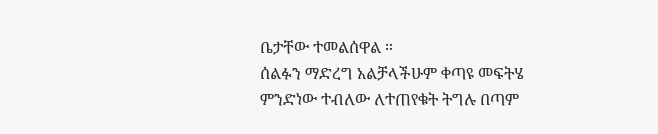ቤታቸው ተመልሰዋል ።
ሰልፉን ማድረግ አልቻላችሁም ቀጣዩ መፍትሄ ምንድነው ተብለው ለተጠየቁት ትግሉ በጣም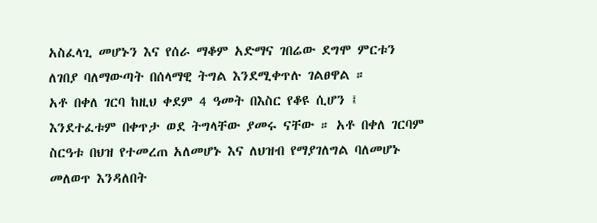አስፈላጊ መሆኑን እና የሰራ ማቆም አድማና ገበሬው ደግሞ ምርቱን ለገበያ ባለማውጣት በሰላማዊ ትግል እንደሚቀጥሉ ገልፀዋል ።
አቶ በቀለ ገርባ ከዚህ ቀደም 4 ዓመት በእስር የቆዩ ሲሆን ፤ እንደተፈቱም በቀጥታ ወደ ትግላቸው ያመሩ ናቸው ። አቶ በቀለ ገርባም ስርዓቱ በህዝ የተመረጠ አለመሆኑ እና ለህዝብ የማያገለግል ባለመሆኑ መለወጥ እንዳለበት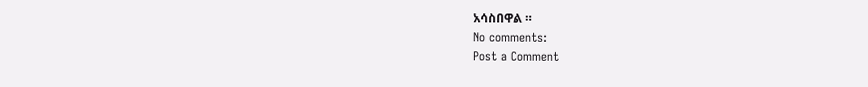አሳስበዋል ።
No comments:
Post a Comment